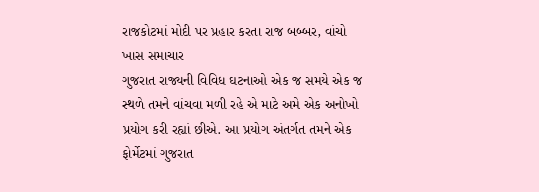રાજકોટમાં મોદી પર પ્રહાર કરતા રાજ બબ્બર, વાંચો ખાસ સમાચાર
ગુજરાત રાજ્યની વિવિધ ઘટનાઓ એક જ સમયે એક જ સ્થળે તમને વાંચવા મળી રહે એ માટે અમે એક અનોખો પ્રયોગ કરી રહ્યાં છીએ. આ પ્રયોગ અંતર્ગત તમને એક ફોર્મેટમાં ગુજરાત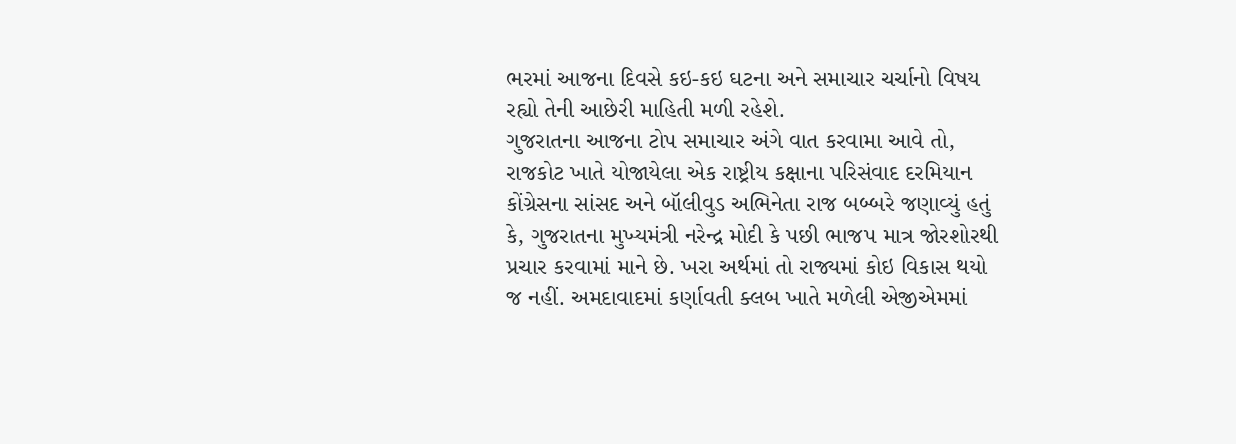ભરમાં આજના દિવસે કઇ-કઇ ઘટના અને સમાચાર ચર્ચાનો વિષય રહ્યો તેની આછેરી માહિતી મળી રહેશે.
ગુજરાતના આજના ટોપ સમાચાર અંગે વાત કરવામા આવે તો, રાજકોટ ખાતે યોજાયેલા એક રાષ્ટ્રીય કક્ષાના પરિસંવાદ દરમિયાન કોંગ્રેસના સાંસદ અને બૉલીવુડ અભિનેતા રાજ બબ્બરે જણાવ્યું હતું કે, ગુજરાતના મુખ્યમંત્રી નરેન્દ્ર મોદી કે પછી ભાજપ માત્ર જોરશોરથી પ્રચાર કરવામાં માને છે. ખરા અર્થમાં તો રાજ્યમાં કોઇ વિકાસ થયો જ નહીં. અમદાવાદમાં કર્ણાવતી ક્લબ ખાતે મળેલી એજીએમમાં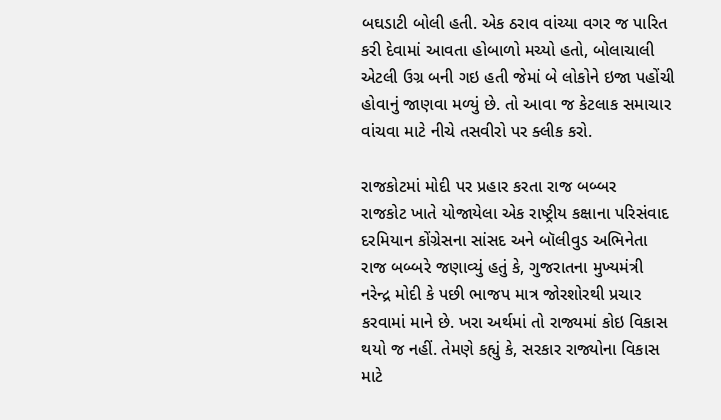બઘડાટી બોલી હતી. એક ઠરાવ વાંચ્યા વગર જ પારિત કરી દેવામાં આવતા હોબાળો મચ્યો હતો, બોલાચાલી એટલી ઉગ્ર બની ગઇ હતી જેમાં બે લોકોને ઇજા પહોંચી હોવાનું જાણવા મળ્યું છે. તો આવા જ કેટલાક સમાચાર વાંચવા માટે નીચે તસવીરો પર ક્લીક કરો.

રાજકોટમાં મોદી પર પ્રહાર કરતા રાજ બબ્બર
રાજકોટ ખાતે યોજાયેલા એક રાષ્ટ્રીય કક્ષાના પરિસંવાદ દરમિયાન કોંગ્રેસના સાંસદ અને બૉલીવુડ અભિનેતા રાજ બબ્બરે જણાવ્યું હતું કે, ગુજરાતના મુખ્યમંત્રી નરેન્દ્ર મોદી કે પછી ભાજપ માત્ર જોરશોરથી પ્રચાર કરવામાં માને છે. ખરા અર્થમાં તો રાજ્યમાં કોઇ વિકાસ થયો જ નહીં. તેમણે કહ્યું કે, સરકાર રાજ્યોના વિકાસ માટે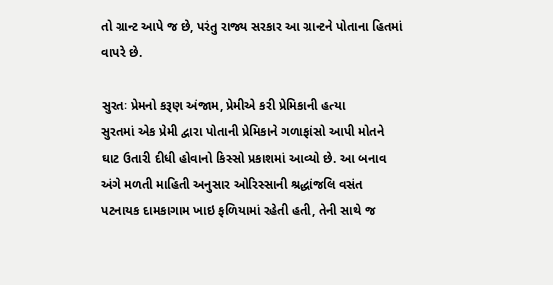તો ગ્રાન્ટ આપે જ છે, પરંતુ રાજ્ય સરકાર આ ગ્રાન્ટને પોતાના હિતમાં વાપરે છે.

સુરતઃ પ્રેમનો કરૂણ અંજામ, પ્રેમીએ કરી પ્રેમિકાની હત્યા
સુરતમાં એક પ્રેમી દ્વારા પોતાની પ્રેમિકાને ગળાફાંસો આપી મોતને ઘાટ ઉતારી દીધી હોવાનો કિસ્સો પ્રકાશમાં આવ્યો છે. આ બનાવ અંગે મળતી માહિતી અનુસાર ઓરિસ્સાની શ્રદ્ધાંજલિ વસંત પટનાયક દામકાગામ ખાઇ ફળિયામાં રહેતી હતી, તેની સાથે જ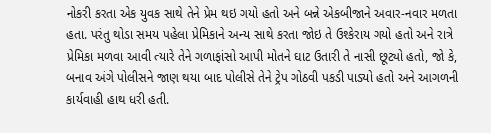નોકરી કરતા એક યુવક સાથે તેને પ્રેમ થઇ ગયો હતો અને બન્ને એકબીજાને અવાર-નવાર મળતા હતા. પરંતુ થોડા સમય પહેલા પ્રેમિકાને અન્ય સાથે કરતા જોઇ તે ઉશ્કેરાય ગયો હતો અને રાત્રે પ્રેમિકા મળવા આવી ત્યારે તેને ગળાફાંસો આપી મોતને ઘાટ ઉતારી તે નાસી છૂટ્યો હતો, જો કે, બનાવ અંગે પોલીસને જાણ થયા બાદ પોલીસે તેને ટ્રેપ ગોઠવી પકડી પાડ્યો હતો અને આગળની કાર્યવાહી હાથ ધરી હતી.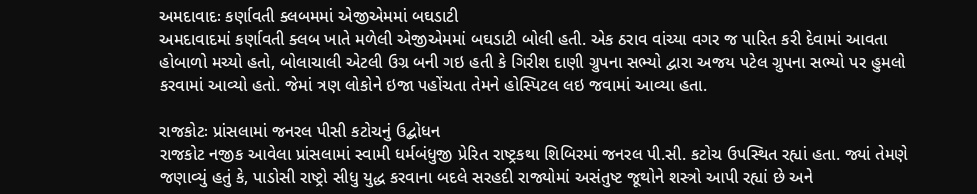અમદાવાદઃ કર્ણાવતી ક્લબમમાં એજીએમમાં બઘડાટી
અમદાવાદમાં કર્ણાવતી ક્લબ ખાતે મળેલી એજીએમમાં બઘડાટી બોલી હતી. એક ઠરાવ વાંચ્યા વગર જ પારિત કરી દેવામાં આવતા હોબાળો મચ્યો હતો, બોલાચાલી એટલી ઉગ્ર બની ગઇ હતી કે ગિરીશ દાણી ગ્રુપના સભ્યો દ્વારા અજય પટેલ ગ્રુપના સભ્યો પર હુમલો કરવામાં આવ્યો હતો. જેમાં ત્રણ લોકોને ઇજા પહોંચતા તેમને હોસ્પિટલ લઇ જવામાં આવ્યા હતા.

રાજકોટઃ પ્રાંસલામાં જનરલ પીસી કટોચનું ઉદ્બોધન
રાજકોટ નજીક આવેલા પ્રાંસલામાં સ્વામી ધર્મબંધુજી પ્રેરિત રાષ્ટ્રકથા શિબિરમાં જનરલ પી.સી. કટોચ ઉપસ્થિત રહ્યાં હતા. જ્યાં તેમણે જણાવ્યું હતું કે, પાડોસી રાષ્ટ્રો સીધુ યુદ્ધ કરવાના બદલે સરહદી રાજ્યોમાં અસંતુષ્ટ જૂથોને શસ્ત્રો આપી રહ્યાં છે અને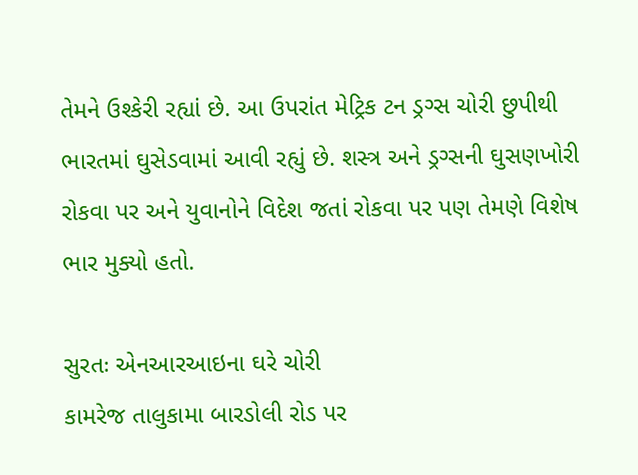તેમને ઉશ્કેરી રહ્યાં છે. આ ઉપરાંત મેટ્રિક ટન ડ્રગ્સ ચોરી છુપીથી ભારતમાં ઘુસેડવામાં આવી રહ્યું છે. શસ્ત્ર અને ડ્રગ્સની ઘુસણખોરી રોકવા પર અને યુવાનોને વિદેશ જતાં રોકવા પર પણ તેમણે વિશેષ ભાર મુક્યો હતો.

સુરતઃ એનઆરઆઇના ઘરે ચોરી
કામરેજ તાલુકામા બારડોલી રોડ પર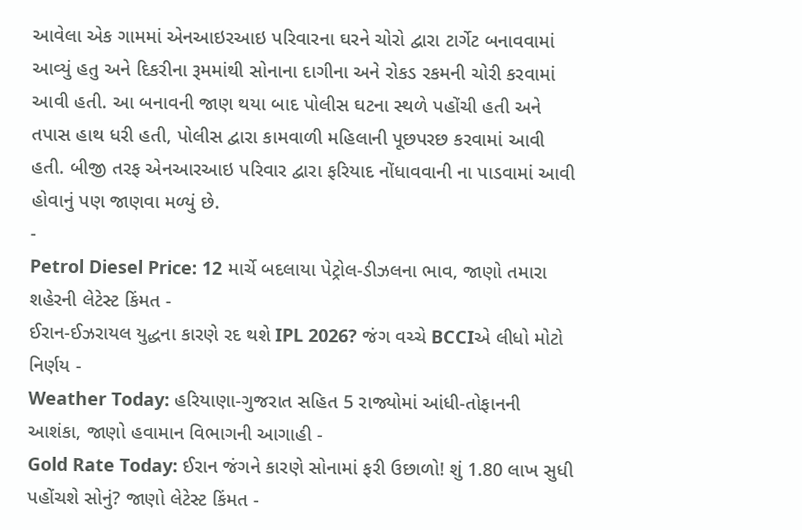આવેલા એક ગામમાં એનઆઇરઆઇ પરિવારના ઘરને ચોરો દ્વારા ટાર્ગેટ બનાવવામાં આવ્યું હતુ અને દિકરીના રૂમમાંથી સોનાના દાગીના અને રોકડ રકમની ચોરી કરવામાં આવી હતી. આ બનાવની જાણ થયા બાદ પોલીસ ઘટના સ્થળે પહોંચી હતી અને તપાસ હાથ ધરી હતી, પોલીસ દ્વારા કામવાળી મહિલાની પૂછપરછ કરવામાં આવી હતી. બીજી તરફ એનઆરઆઇ પરિવાર દ્વારા ફરિયાદ નોંધાવવાની ના પાડવામાં આવી હોવાનું પણ જાણવા મળ્યું છે.
-
Petrol Diesel Price: 12 માર્ચે બદલાયા પેટ્રોલ-ડીઝલના ભાવ, જાણો તમારા શહેરની લેટેસ્ટ કિંમત -
ઈરાન-ઈઝરાયલ યુદ્ધના કારણે રદ થશે IPL 2026? જંગ વચ્ચે BCCIએ લીધો મોટો નિર્ણય -
Weather Today: હરિયાણા-ગુજરાત સહિત 5 રાજ્યોમાં આંધી-તોફાનની આશંકા, જાણો હવામાન વિભાગની આગાહી -
Gold Rate Today: ઈરાન જંગને કારણે સોનામાં ફરી ઉછાળો! શું 1.80 લાખ સુધી પહોંચશે સોનું? જાણો લેટેસ્ટ કિંમત -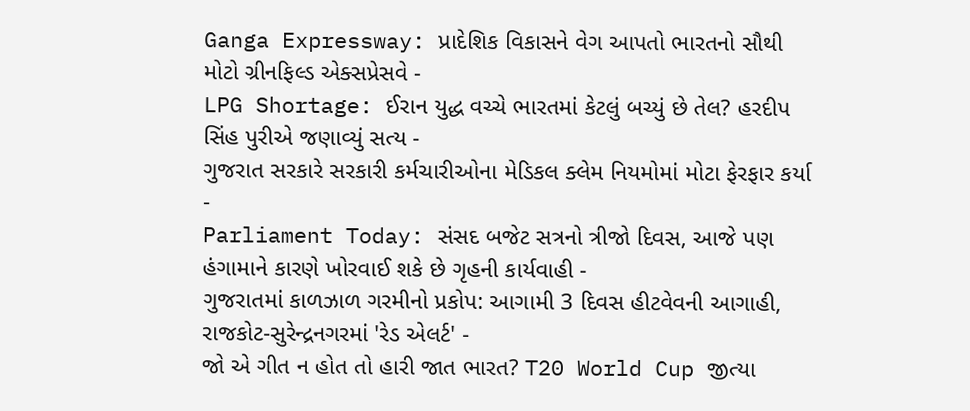Ganga Expressway: પ્રાદેશિક વિકાસને વેગ આપતો ભારતનો સૌથી મોટો ગ્રીનફિલ્ડ એક્સપ્રેસવે -
LPG Shortage: ઈરાન યુદ્ધ વચ્ચે ભારતમાં કેટલું બચ્યું છે તેલ? હરદીપ સિંહ પુરીએ જણાવ્યું સત્ય -
ગુજરાત સરકારે સરકારી કર્મચારીઓના મેડિકલ ક્લેમ નિયમોમાં મોટા ફેરફાર કર્યા -
Parliament Today: સંસદ બજેટ સત્રનો ત્રીજો દિવસ, આજે પણ હંગામાને કારણે ખોરવાઈ શકે છે ગૃહની કાર્યવાહી -
ગુજરાતમાં કાળઝાળ ગરમીનો પ્રકોપ: આગામી 3 દિવસ હીટવેવની આગાહી, રાજકોટ-સુરેન્દ્રનગરમાં 'રેડ એલર્ટ' -
જો એ ગીત ન હોત તો હારી જાત ભારત? T20 World Cup જીત્યા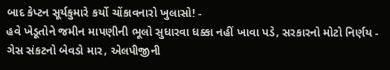બાદ કેપ્ટન સૂર્યકુમારે કર્યો ચોંકાવનારો ખુલાસો! -
હવે ખેડૂતોને જમીન માપણીની ભૂલો સુધારવા ધક્કા નહીં ખાવા પડે, સરકારનો મોટો નિર્ણય -
ગેસ સંકટનો બેવડો માર, એલપીજીની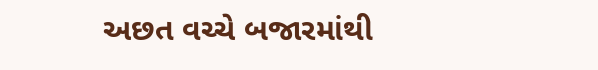અછત વચ્ચે બજારમાંથી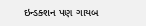ઇન્ડક્શન પણ ગાયબ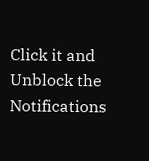Click it and Unblock the Notifications